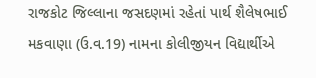રાજકોટ જિલ્લાના જસદણમાં રહેતાં પાર્થ શૈલેષભાઈ મકવાણા (ઉ.વ.19) નામના કોલીજીયન વિદ્યાર્થીએ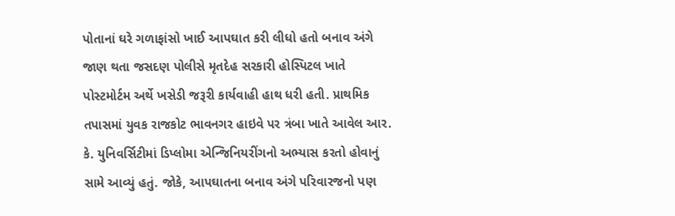પોતાનાં ઘરે ગળાફાંસો ખાઈ આપઘાત કરી લીધો હતો બનાવ અંગે જાણ થતા જસદણ પોલીસે મૃતદેહ સરકારી હોસ્પિટલ ખાતે પોસ્ટમોર્ટમ અર્થે ખસેડી જરૂરી કાર્યવાહી હાથ ધરી હતી. પ્રાથમિક તપાસમાં યુવક રાજકોટ ભાવનગર હાઇવે પર ત્રંબા ખાતે આવેલ આર. કે. યુનિવર્સિટીમાં ડિપ્લોમા એન્જિનિયરીંગનો અભ્યાસ કરતો હોવાનું સામે આવ્યું હતું. જોકે, આપઘાતના બનાવ અંગે પરિવારજનો પણ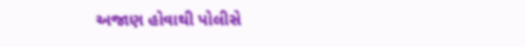અજાણ હોવાથી પોલીસે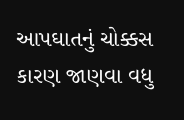આપઘાતનું ચોક્કસ કારણ જાણવા વધુ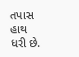તપાસ હાથ ધરી છે.